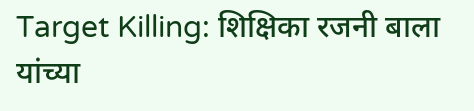Target Killing: शिक्षिका रजनी बाला यांच्या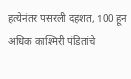हत्येनंतर पसरली दहशत, 100 हून अधिक काश्मिरी पंडितांचे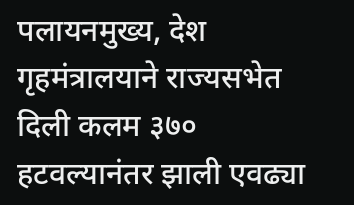पलायनमुख्य, देश
गृहमंत्रालयाने राज्यसभेत दिली कलम ३७० हटवल्यानंतर झाली एवढ्या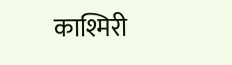काश्मिरी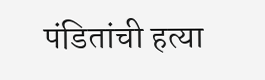पंडितांची हत्या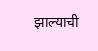झाल्याची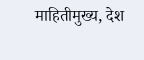माहितीमुख्य, देश